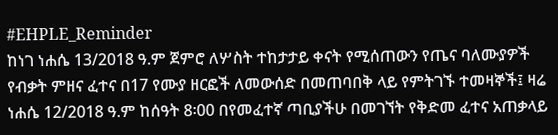#EHPLE_Reminder
ከነገ ነሐሴ 13/2018 ዓ.ም ጀምሮ ለሦስት ተከታታይ ቀናት የሚሰጠውን የጤና ባለሙያዎች የብቃት ምዘና ፈተና በ17 የሙያ ዘርፎች ለመውሰድ በመጠባበቅ ላይ የምትገኙ ተመዛኞች፤ ዛሬ ነሐሴ 12/2018 ዓ.ም ከሰዓት 8፡00 በየመፈተኛ ጣቢያችሁ በመገኘት የቅድመ ፈተና አጠቃላይ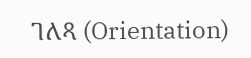ገለጻ (Orientation)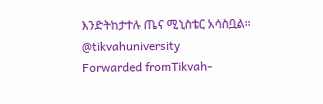እንድትከታተሉ ጤና ሚኒስቴር አሳስቧል።
@tikvahuniversity
Forwarded fromTikvah-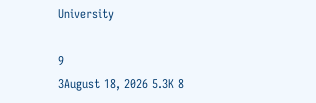University

9
3August 18, 2026 5.3K 8